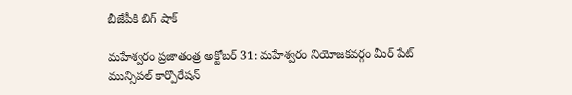బీజేపీకి బిగ్ షాక్

మహేశ్వరం ప్రజాతంత్ర అక్టోబర్ 31: మహేశ్వరం నియోజకవర్గం మీర్ పేట్ మున్సిపల్ కార్పొరేషన్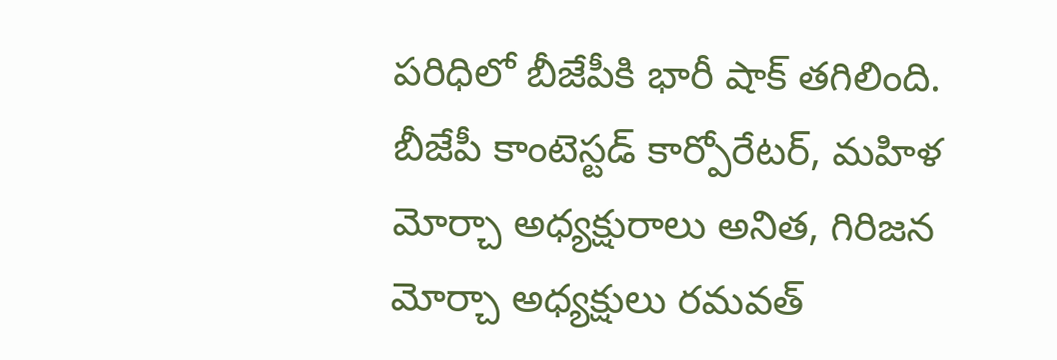పరిధిలో బీజేపీకి భారీ షాక్ తగిలింది. బీజేపీ కాంటెస్టడ్ కార్పోరేటర్, మహిళ మోర్చా అధ్యక్షురాలు అనిత, గిరిజన మోర్చా అధ్యక్షులు రమవత్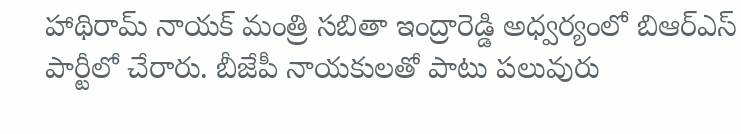హాథిరామ్ నాయక్ మంత్రి సబితా ఇంద్రారెడ్డి అధ్వర్యంలో బిఆర్ఎస్ పార్టీలో చేరారు. బీజేపీ నాయకులతో పాటు పలువురు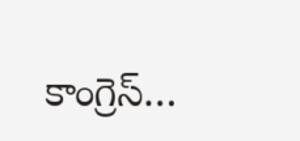కాంగ్రెస్…